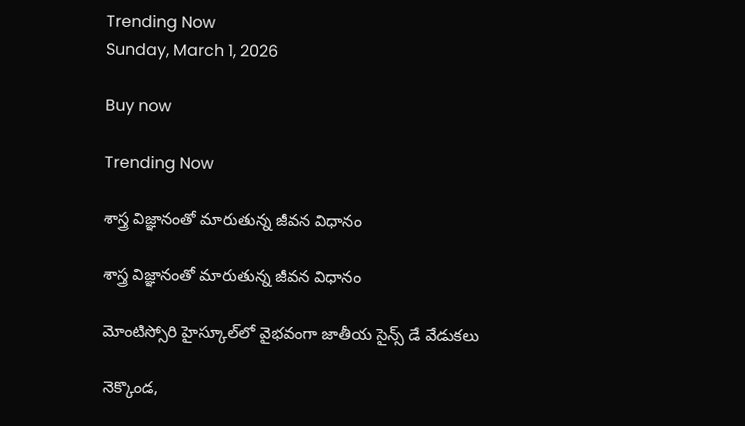Trending Now
Sunday, March 1, 2026

Buy now

Trending Now

శాస్త్ర విజ్ఞానంతో మారుతున్న జీవన విధానం

శాస్త్ర విజ్ఞానంతో మారుతున్న జీవన విధానం

మోంటిస్సోరి హైస్కూల్‌లో వైభవంగా జాతీయ సైన్స్ డే వేడుకలు

నెక్కొండ,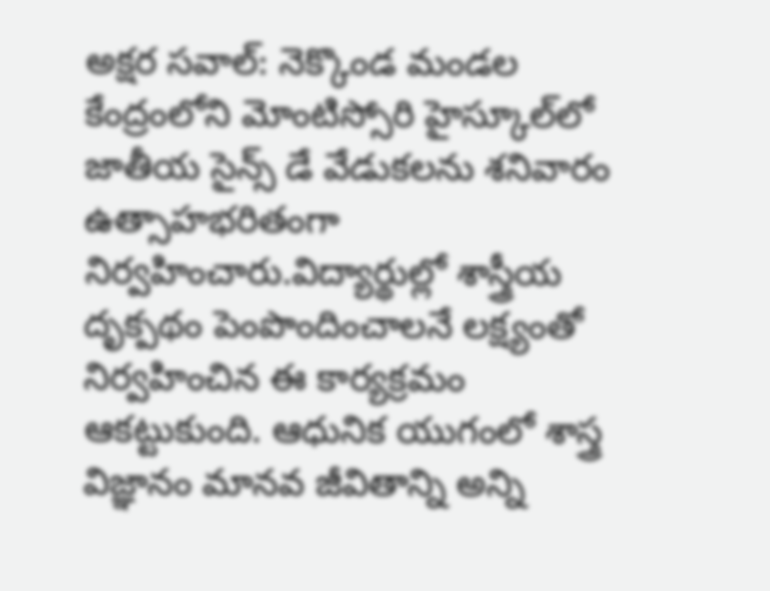అక్షర సవాల్: నెక్కొండ మండల కేంద్రంలోని మోంటిస్సోరి హైస్కూల్‌లో జాతీయ సైన్స్ డే వేడుకలను శనివారం ఉత్సాహభరితంగా నిర్వహించారు.విద్యార్థుల్లో శాస్త్రీయ దృక్పథం పెంపొందించాలనే లక్ష్యంతో నిర్వహించిన ఈ కార్యక్రమం ఆకట్టుకుంది. ఆధునిక యుగంలో శాస్త్ర విజ్ఞానం మానవ జీవితాన్ని అన్ని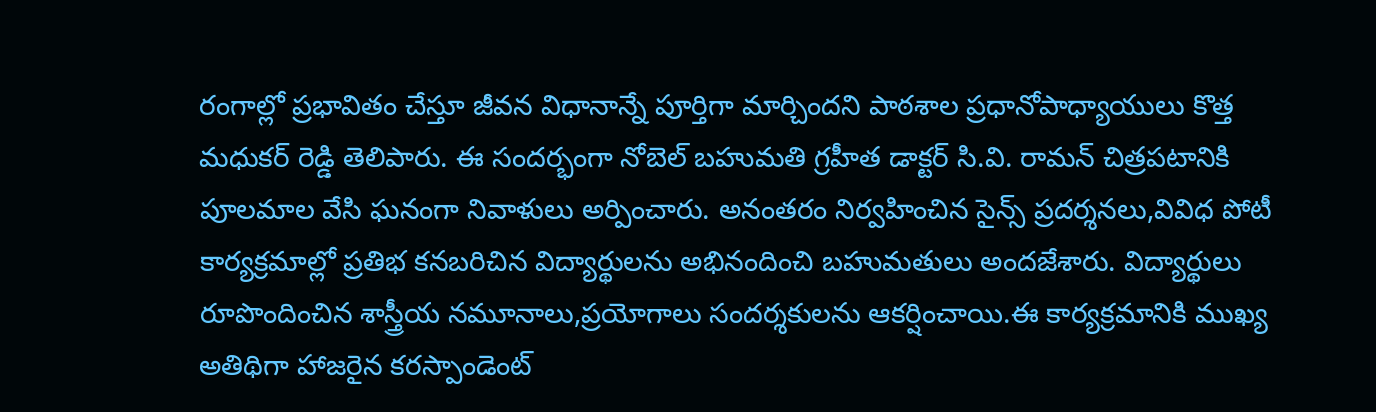రంగాల్లో ప్రభావితం చేస్తూ జీవన విధానాన్నే పూర్తిగా మార్చిందని పాఠశాల ప్రధానోపాధ్యాయులు కొత్త మధుకర్ రెడ్డి తెలిపారు. ఈ సందర్భంగా నోబెల్ బహుమతి గ్రహీత డాక్టర్ సి.వి. రామన్ చిత్రపటానికి పూలమాల వేసి ఘనంగా నివాళులు అర్పించారు. అనంతరం నిర్వహించిన సైన్స్ ప్రదర్శనలు,వివిధ పోటీ కార్యక్రమాల్లో ప్రతిభ కనబరిచిన విద్యార్థులను అభినందించి బహుమతులు అందజేశారు. విద్యార్థులు రూపొందించిన శాస్త్రీయ నమూనాలు,ప్రయోగాలు సందర్శకులను ఆకర్షించాయి.ఈ కార్యక్రమానికి ముఖ్య అతిథిగా హాజరైన కరస్పాండెంట్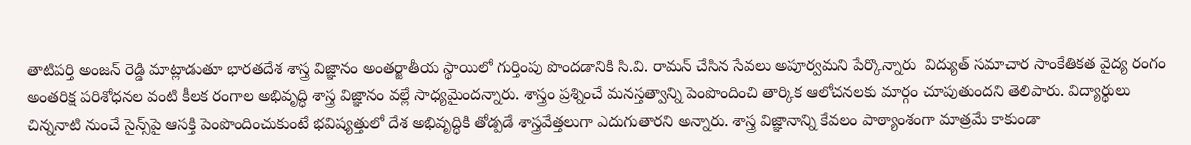తాటిపర్తి అంజన్ రెడ్డి మాట్లాడుతూ భారతదేశ శాస్త్ర విజ్ఞానం అంతర్జాతీయ స్థాయిలో గుర్తింపు పొందడానికి సి.వి. రామన్ చేసిన సేవలు అపూర్వమని పేర్కొన్నారు  విద్యుత్‌ సమాచార సాంకేతికత వైద్య రంగం అంతరిక్ష పరిశోధనల వంటి కీలక రంగాల అభివృద్ధి శాస్త్ర విజ్ఞానం వల్లే సాధ్యమైందన్నారు. శాస్త్రం ప్రశ్నించే మనస్తత్వాన్ని పెంపొందించి తార్కిక ఆలోచనలకు మార్గం చూపుతుందని తెలిపారు. విద్యార్థులు చిన్ననాటి నుంచే సైన్స్‌పై ఆసక్తి పెంపొందించుకుంటే భవిష్యత్తులో దేశ అభివృద్ధికి తోడ్పడే శాస్త్రవేత్తలుగా ఎదుగుతారని అన్నారు. శాస్త్ర విజ్ఞానాన్ని కేవలం పాఠ్యాంశంగా మాత్రమే కాకుండా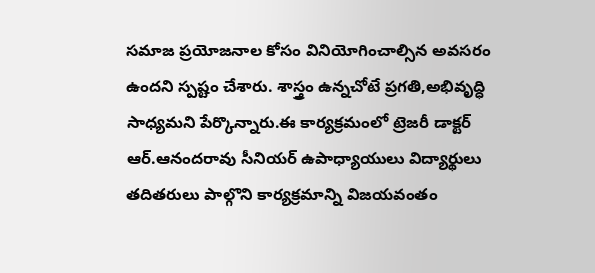సమాజ ప్రయోజనాల కోసం వినియోగించాల్సిన అవసరం ఉందని స్పష్టం చేశారు. శాస్త్రం ఉన్నచోటే ప్రగతి,అభివృద్ధి సాధ్యమని పేర్కొన్నారు.ఈ కార్యక్రమంలో ట్రెజరీ డాక్టర్  ఆర్.ఆనందరావు సీనియర్ ఉపాధ్యాయులు విద్యార్థులు తదితరులు పాల్గొని కార్యక్రమాన్ని విజయవంతం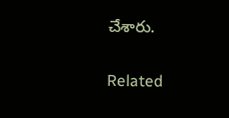చేశారు.

Related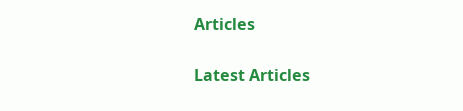Articles

Latest Articles